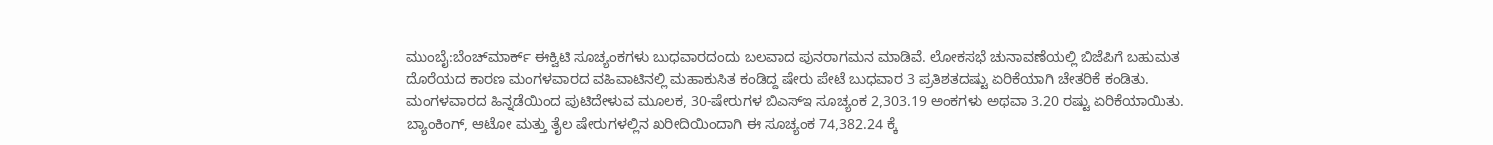ಮುಂಬೈ:ಬೆಂಚ್‌ಮಾರ್ಕ್ ಈಕ್ವಿಟಿ ಸೂಚ್ಯಂಕಗಳು ಬುಧವಾರದಂದು ಬಲವಾದ ಪುನರಾಗಮನ ಮಾಡಿವೆ. ಲೋಕಸಭೆ ಚುನಾವಣೆಯಲ್ಲಿ ಬಿಜೆಪಿಗೆ ಬಹುಮತ ದೊರೆಯದ ಕಾರಣ ಮಂಗಳವಾರದ ವಹಿವಾಟಿನಲ್ಲಿ ಮಹಾಕುಸಿತ ಕಂಡಿದ್ದ ಷೇರು ಪೇಟೆ ಬುಧವಾರ 3 ಪ್ರತಿಶತದಷ್ಟು ಏರಿಕೆಯಾಗಿ ಚೇತರಿಕೆ ಕಂಡಿತು.
ಮಂಗಳವಾರದ ಹಿನ್ನಡೆಯಿಂದ ಪುಟಿದೇಳುವ ಮೂಲಕ, 30-ಷೇರುಗಳ ಬಿಎಸ್‌ಇ ಸೂಚ್ಯಂಕ 2,303.19 ಅಂಕಗಳು ಅಥವಾ 3.20 ರಷ್ಟು ಏರಿಕೆಯಾಯಿತು. ಬ್ಯಾಂಕಿಂಗ್, ಆಟೋ ಮತ್ತು ತೈಲ ಷೇರುಗಳಲ್ಲಿನ ಖರೀದಿಯಿಂದಾಗಿ ಈ ಸೂಚ್ಯಂಕ 74,382.24 ಕ್ಕೆ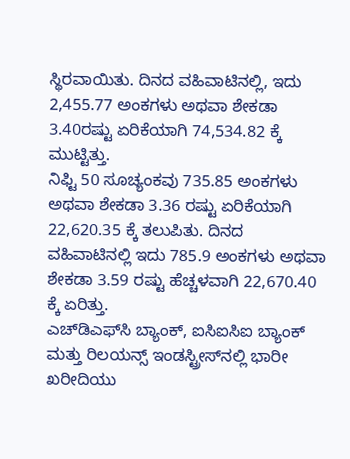ಸ್ಥಿರವಾಯಿತು. ದಿನದ ವಹಿವಾಟಿನಲ್ಲಿ, ಇದು 2,455.77 ಅಂಕಗಳು ಅಥವಾ ಶೇಕಡಾ 3.40ರಷ್ಟು ಏರಿಕೆಯಾಗಿ 74,534.82 ಕ್ಕೆ ಮುಟ್ಟಿತ್ತು.
ನಿಫ್ಟಿ 50 ಸೂಚ್ಯಂಕವು 735.85 ಅಂಕಗಳು ಅಥವಾ ಶೇಕಡಾ 3.36 ರಷ್ಟು ಏರಿಕೆಯಾಗಿ 22,620.35 ಕ್ಕೆ ತಲುಪಿತು. ದಿನದ ವಹಿವಾಟಿನಲ್ಲಿ ಇದು 785.9 ಅಂಕಗಳು ಅಥವಾ ಶೇಕಡಾ 3.59 ರಷ್ಟು ಹೆಚ್ಚಳವಾಗಿ 22,670.40 ಕ್ಕೆ ಏರಿತ್ತು.
ಎಚ್‌ಡಿಎಫ್‌ಸಿ ಬ್ಯಾಂಕ್, ಐಸಿಐಸಿಐ ಬ್ಯಾಂಕ್ ಮತ್ತು ರಿಲಯನ್ಸ್ ಇಂಡಸ್ಟ್ರೀಸ್‌ನಲ್ಲಿ ಭಾರೀ ಖರೀದಿಯು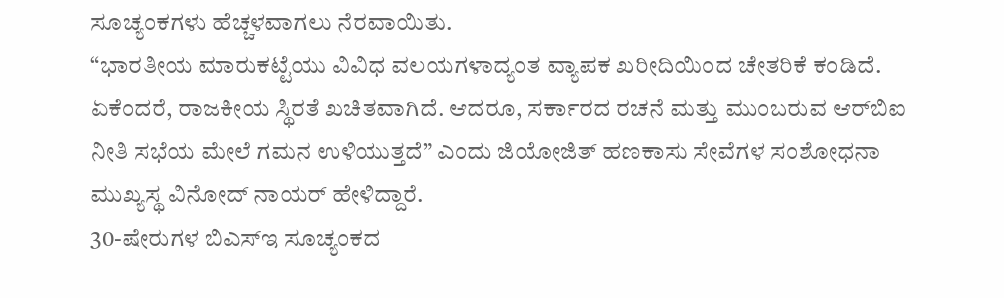ಸೂಚ್ಯಂಕಗಳು ಹೆಚ್ಚಳವಾಗಲು ನೆರವಾಯಿತು.
“ಭಾರತೀಯ ಮಾರುಕಟ್ಟೆಯು ವಿವಿಧ ವಲಯಗಳಾದ್ಯಂತ ವ್ಯಾಪಕ ಖರೀದಿಯಿಂದ ಚೇತರಿಕೆ ಕಂಡಿದೆ. ಏಕೆಂದರೆ, ರಾಜಕೀಯ ಸ್ಥಿರತೆ ಖಚಿತವಾಗಿದೆ. ಆದರೂ, ಸರ್ಕಾರದ ರಚನೆ ಮತ್ತು ಮುಂಬರುವ ಆರ್‌ಬಿಐ ನೀತಿ ಸಭೆಯ ಮೇಲೆ ಗಮನ ಉಳಿಯುತ್ತದೆ” ಎಂದು ಜಿಯೋಜಿತ್ ಹಣಕಾಸು ಸೇವೆಗಳ ಸಂಶೋಧನಾ ಮುಖ್ಯಸ್ಥ ವಿನೋದ್ ನಾಯರ್ ಹೇಳಿದ್ದಾರೆ.
30-ಷೇರುಗಳ ಬಿಎಸ್‌ಇ ಸೂಚ್ಯಂಕದ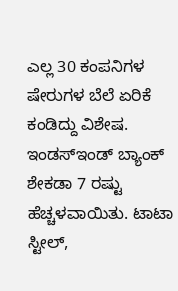ಎಲ್ಲ 30 ಕಂಪನಿಗಳ ಷೇರುಗಳ ಬೆಲೆ ಏರಿಕೆ ಕಂಡಿದ್ದು ವಿಶೇಷ. ಇಂಡಸ್‌ಇಂಡ್ ಬ್ಯಾಂಕ್ ಶೇಕಡಾ 7 ರಷ್ಟು ಹೆಚ್ಚಳವಾಯಿತು. ಟಾಟಾ ಸ್ಟೀಲ್,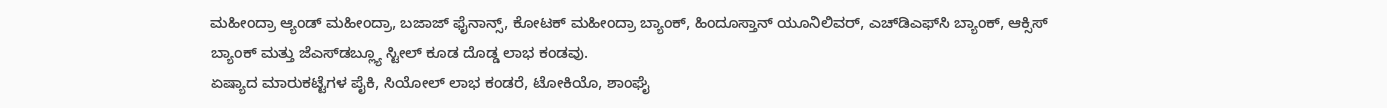ಮಹೀಂದ್ರಾ ಆ್ಯಂಡ್ ಮಹೀಂದ್ರಾ, ಬಜಾಜ್ ಫೈನಾನ್ಸ್, ಕೋಟಕ್ ಮಹೀಂದ್ರಾ ಬ್ಯಾಂಕ್, ಹಿಂದೂಸ್ತಾನ್ ಯೂನಿಲಿವರ್, ಎಚ್‌ಡಿಎಫ್‌ಸಿ ಬ್ಯಾಂಕ್, ಆಕ್ಸಿಸ್ ಬ್ಯಾಂಕ್ ಮತ್ತು ಜೆಎಸ್‌ಡಬ್ಲ್ಯೂ ಸ್ಟೀಲ್ ಕೂಡ ದೊಡ್ಡ ಲಾಭ ಕಂಡವು.
ಏಷ್ಯಾದ ಮಾರುಕಟ್ಟೆಗಳ ಪೈಕಿ, ಸಿಯೋಲ್ ಲಾಭ ಕಂಡರೆ, ಟೋಕಿಯೊ, ಶಾಂಘೈ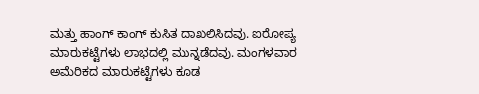ಮತ್ತು ಹಾಂಗ್ ಕಾಂಗ್ ಕುಸಿತ ದಾಖಲಿಸಿದವು. ಐರೋಪ್ಯ ಮಾರುಕಟ್ಟೆಗಳು ಲಾಭದಲ್ಲಿ ಮುನ್ನಡೆದವು. ಮಂಗಳವಾರ ಅಮೆರಿಕದ ಮಾರುಕಟ್ಟೆಗಳು ಕೂಡ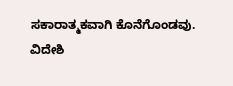ಸಕಾರಾತ್ಮಕವಾಗಿ ಕೊನೆಗೊಂಡವು.
ವಿದೇಶಿ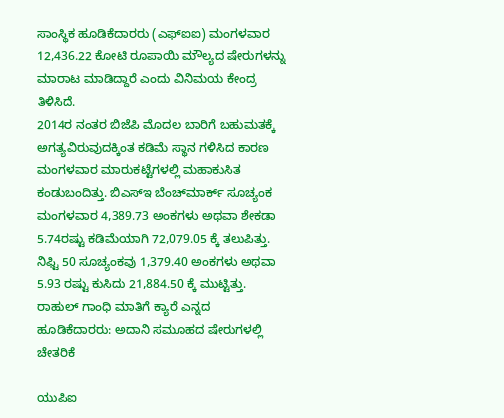ಸಾಂಸ್ಥಿಕ ಹೂಡಿಕೆದಾರರು (ಎಫ್‌ಐಐ) ಮಂಗಳವಾರ 12,436.22 ಕೋಟಿ ರೂಪಾಯಿ ಮೌಲ್ಯದ ಷೇರುಗಳನ್ನು ಮಾರಾಟ ಮಾಡಿದ್ದಾರೆ ಎಂದು ವಿನಿಮಯ ಕೇಂದ್ರ ತಿಳಿಸಿದೆ.
2014ರ ನಂತರ ಬಿಜೆಪಿ ಮೊದಲ ಬಾರಿಗೆ ಬಹುಮತಕ್ಕೆ ಅಗತ್ಯವಿರುವುದಕ್ಕಿಂತ ಕಡಿಮೆ ಸ್ಥಾನ ಗಳಿಸಿದ ಕಾರಣ ಮಂಗಳವಾರ ಮಾರುಕಟ್ಟೆಗಳಲ್ಲಿ ಮಹಾಕುಸಿತ ಕಂಡುಬಂದಿತ್ತು. ಬಿಎಸ್‌ಇ ಬೆಂಚ್‌ಮಾರ್ಕ್ ಸೂಚ್ಯಂಕ ಮಂಗಳವಾರ 4,389.73 ಅಂಕಗಳು ಅಥವಾ ಶೇಕಡಾ 5.74ರಷ್ಟು ಕಡಿಮೆಯಾಗಿ 72,079.05 ಕ್ಕೆ ತಲುಪಿತ್ತು. ನಿಫ್ಟಿ 50 ಸೂಚ್ಯಂಕವು 1,379.40 ಅಂಕಗಳು ಅಥವಾ 5.93 ರಷ್ಟು ಕುಸಿದು 21,884.50 ಕ್ಕೆ ಮುಟ್ಟಿತ್ತು.
ರಾಹುಲ್ ಗಾಂಧಿ ಮಾತಿಗೆ ಕ್ಯಾರೆ ಎನ್ನದ ಹೂಡಿಕೆದಾರರು: ಅದಾನಿ ಸಮೂಹದ ಷೇರುಗಳಲ್ಲಿ ಚೇತರಿಕೆ

ಯುಪಿಐ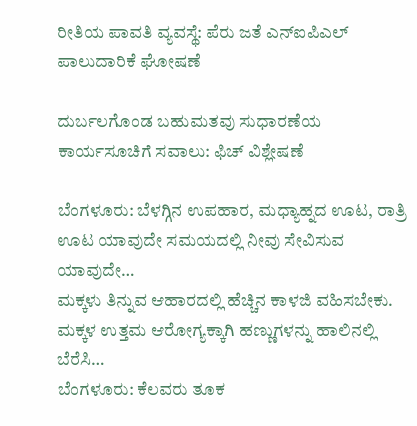ರೀತಿಯ ಪಾವತಿ ವ್ಯವಸ್ಥೆ: ಪೆರು ಜತೆ ಎನ್ಐಪಿಎಲ್ ಪಾಲುದಾರಿಕೆ ಘೋಷಣೆ

ದುರ್ಬಲಗೊಂಡ ಬಹುಮತವು ಸುಧಾರಣೆಯ ಕಾರ್ಯಸೂಚಿಗೆ ಸವಾಲು: ಫಿಚ್ ವಿಶ್ಲೇಷಣೆ

ಬೆಂಗಳೂರು: ಬೆಳಗ್ಗಿನ ಉಪಹಾರ, ಮಧ್ಯಾಹ್ನದ ಊಟ, ರಾತ್ರಿ ಊಟ ಯಾವುದೇ ಸಮಯದಲ್ಲಿ ನೀವು ಸೇವಿಸುವ ಯಾವುದೇ…
ಮಕ್ಕಳು ತಿನ್ನುವ ಆಹಾರದಲ್ಲಿ ಹೆಚ್ಚಿನ ಕಾಳಜಿ ವಹಿಸಬೇಕು. ಮಕ್ಕಳ ಉತ್ತಮ ಆರೋಗ್ಯಕ್ಕಾಗಿ ಹಣ್ಣುಗಳನ್ನು ಹಾಲಿನಲ್ಲಿ ಬೆರೆಸಿ…
ಬೆಂಗಳೂರು: ಕೆಲವರು ತೂಕ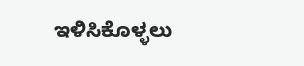ಇಳಿಸಿಕೊಳ್ಳಲು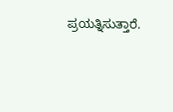ಪ್ರಯತ್ನಿಸುತ್ತಾರೆ.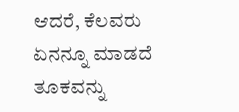ಆದರೆ, ಕೆಲವರು ಏನನ್ನೂ ಮಾಡದೆ ತೂಕವನ್ನು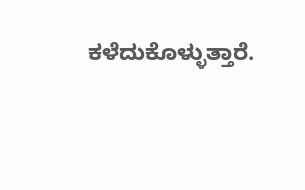ಕಳೆದುಕೊಳ್ಳುತ್ತಾರೆ.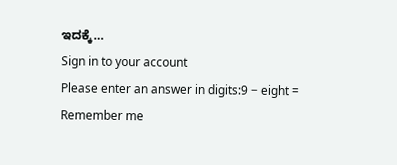ಇದಕ್ಕೆ…
Sign in to your account
Please enter an answer in digits:9 − eight =
Remember me